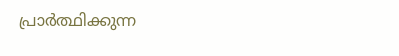പ്രാർത്ഥിക്കുന്ന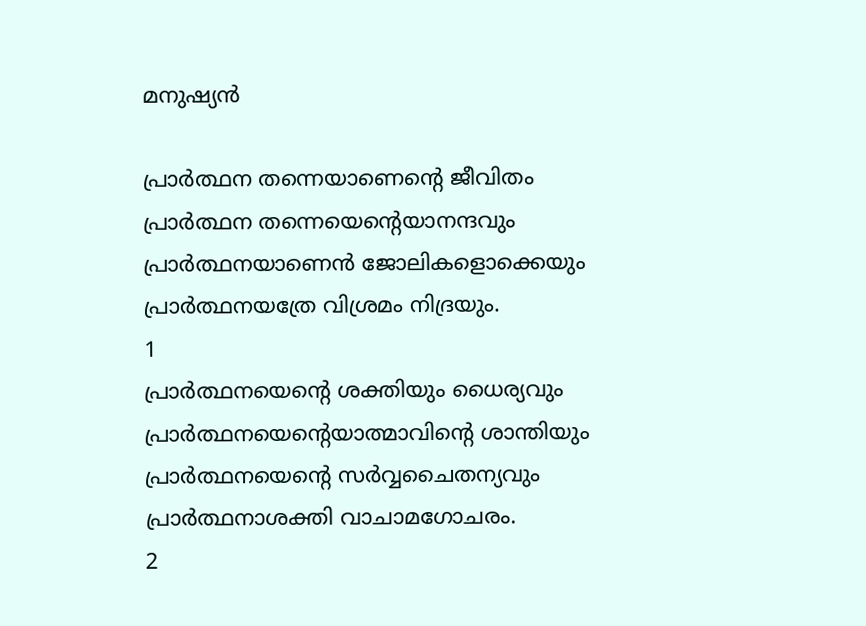മനുഷ്യൻ

പ്രാർത്ഥന തന്നെയാണെന്റെ ജീവിതം
പ്രാർത്ഥന തന്നെയെന്റെയാനന്ദവും
പ്രാർത്ഥനയാണെൻ ജോലികളൊക്കെയും
പ്രാർത്ഥനയത്രേ വിശ്രമം നിദ്രയും.
1
പ്രാർത്ഥനയെന്റെ ശക്തിയും ധൈര്യവും
പ്രാർത്ഥനയെന്റെയാത്മാവിന്റെ ശാന്തിയും
പ്രാർത്ഥനയെന്റെ സർവ്വചൈതന്യവും
പ്രാർത്ഥനാശക്തി വാചാമഗോചരം.
2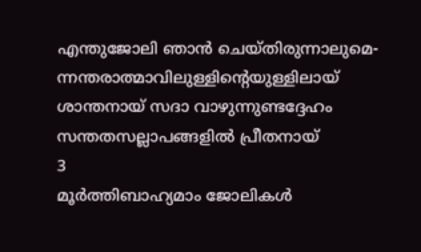എന്തുജോലി ഞാൻ ചെയ്തിരുന്നാലുമെ-
ന്നന്തരാത്മാവിലുള്ളിന്റെയുള്ളിലായ്
ശാന്തനായ് സദാ വാഴുന്നുണ്ടദ്ദേഹം
സന്തതസല്ലാപങ്ങളിൽ പ്രീതനായ്
3
മൂർത്തിബാഹ്യമാം ജോലികൾ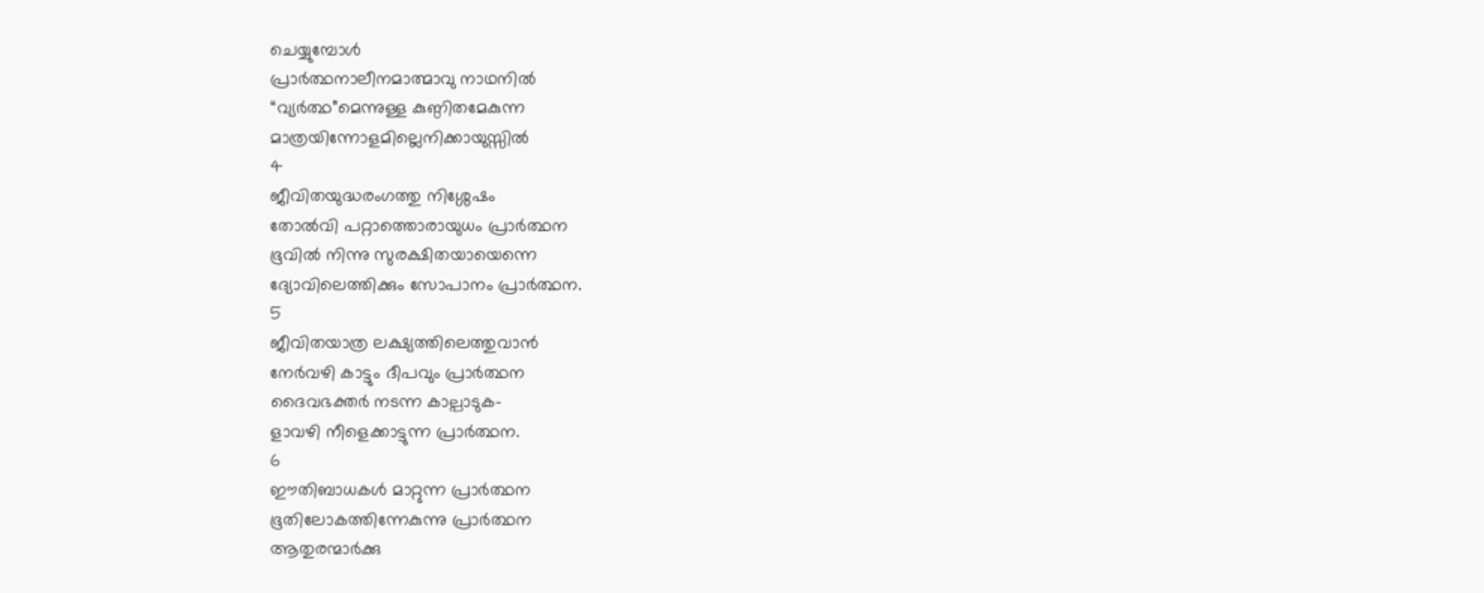ചെയ്യുമ്പോൾ
പ്രാർത്ഥനാലീനമാത്മാവു നാഥനിൽ
“വ്യർത്ഥ”മെന്നുള്ള കുണ്ഠിതമേകുന്ന
മാത്രയിന്നോളമില്ലെനിക്കായുസ്സിൽ
4
ജീവിതയുദ്ധരംഗത്തു നിശ്ശേഷം
തോൽവി പറ്റാത്തൊരായുധം പ്രാർത്ഥന
ഭൂവിൽ നിന്നു സുരക്ഷിതയായെന്നെ
ദ്യോവിലെത്തിക്കും സോപാനം പ്രാർത്ഥന.
5
ജീവിതയാത്ര ലക്ഷ്യത്തിലെത്തുവാൻ
നേർവഴി കാട്ടും ദീപവും പ്രാർത്ഥന
ദൈവഭക്തർ നടന്ന കാല്പാടുക-
ളാവഴി നീളെക്കാട്ടുന്ന പ്രാർത്ഥന.
6
ഈതിബാധകൾ മാറ്റുന്ന പ്രാർത്ഥന
ഭൂതിലോകത്തിന്നേകുന്നു പ്രാർത്ഥന
ആതുരന്മാർക്കു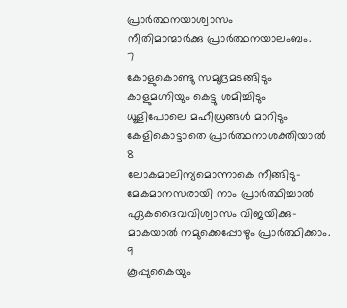പ്രാർത്ഥനയാശ്വാസം
നീതിമാന്മാർക്കു പ്രാർത്ഥനയാലംബം.
7
കോളുകൊണ്ടു സമുദ്രമടങ്ങിടും
കാളുമഗ്നിയും കെട്ടു ശമിച്ചിടും
ധൂളിപോലെ മഹീധ്രങ്ങൾ മാറിടും
കേളികൊട്ടാതെ പ്രാർത്ഥനാശക്തിയാൽ
8
ലോകമാലിന്യമൊന്നാകെ നീങ്ങിടു-
മേകമാനസരായി നാം പ്രാർത്ഥിച്ചാൽ
ഏകദൈവവിശ്വാസം വിജയിക്കു-
മാകയാൽ നമുക്കെപ്പോഴും പ്രാർത്ഥിക്കാം.
9
കൂപ്പുകൈയും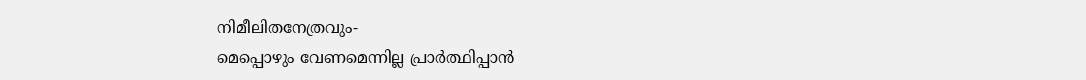നിമീലിതനേത്രവും-
മെപ്പൊഴും വേണമെന്നില്ല പ്രാർത്ഥിപ്പാൻ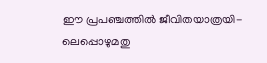ഈ പ്രപഞ്ചത്തിൽ ജീവിതയാത്രയി-
ലെപ്പൊഴുമതു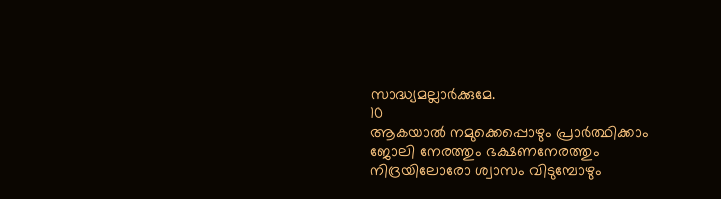സാദ്ധ്യമല്ലാർക്കുമേ.
10
ആകയാൽ നമുക്കെപ്പൊഴും പ്രാർത്ഥിക്കാം
ജോലി നേരത്തും ഭക്ഷണനേരത്തും
നിദ്രയിലോരോ ശ്വാസം വിടുമ്പോഴും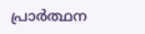പ്രാർത്ഥന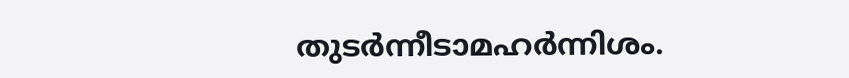തുടർന്നീടാമഹർന്നിശം.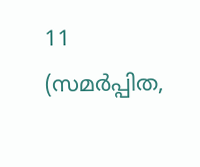11
(സമർപ്പിത,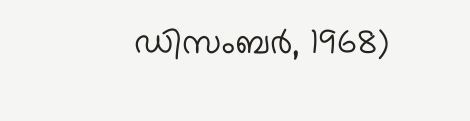ഡിസംബർ, 1968)